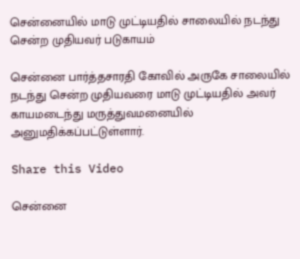சென்னையில் மாடு முட்டியதில் சாலையில் நடந்து சென்ற முதியவர் படுகாயம்

சென்னை பார்த்தசாரதி கோவில் அருகே சாலையில் நடந்து சென்ற முதியவரை மாடு முட்டியதில் அவர் காயமடைந்து மருத்துவமனையில் அனுமதிக்கப்பட்டுள்ளார்.

Share this Video

சென்னை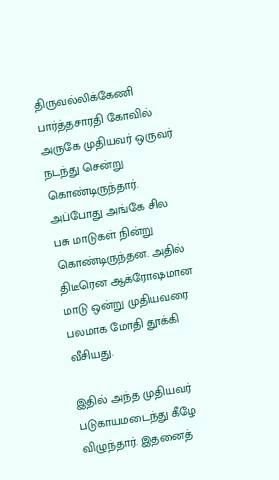திருவல்லிக்கேணி பார்த்தசாரதி கோவில் அருகே முதியவர் ஒருவர் நடந்து சென்று கொண்டிருந்தார். அப்போது அங்கே சில பசு மாடுகள் நின்று கொண்டிருந்தன. அதில் திடீரென ஆக்ரோஷமான மாடு ஒன்று முதியவரை பலமாக மோதி தூக்கி வீசியது.

இதில் அந்த முதியவர் படுகாயமடைந்து கீழே விழுந்தார். இதனைத்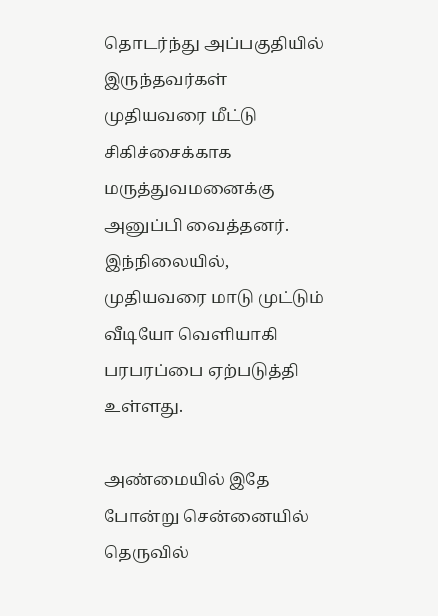தொடர்ந்து அப்பகுதியில் இருந்தவர்கள் முதியவரை மீட்டு சிகிச்சைக்காக மருத்துவமனைக்கு அனுப்பி வைத்தனர். இந்நிலையில், முதியவரை மாடு முட்டும் வீடியோ வெளியாகி பரபரப்பை ஏற்படுத்தி உள்ளது.

அண்மையில் இதே போன்று சென்னையில் தெருவில்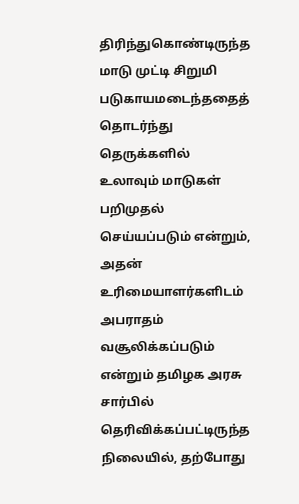திரிந்துகொண்டிருந்த மாடு முட்டி சிறுமி படுகாயமடைந்ததைத் தொடர்ந்து தெருக்களில் உலாவும் மாடுகள் பறிமுதல் செய்யப்படும் என்றும், அதன் உரிமையாளர்களிடம் அபராதம் வசூலிக்கப்படும் என்றும் தமிழக அரசு சார்பில் தெரிவிக்கப்பட்டிருந்த நிலையில், தற்போது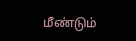மீண்டும்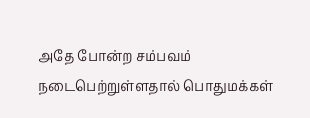அதே போன்ற சம்பவம் நடைபெற்றுள்ளதால் பொதுமக்கள்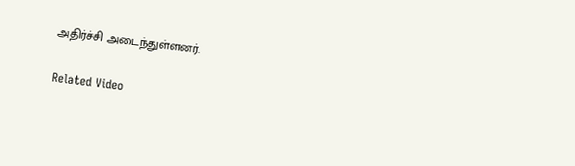அதிர்ச்சி அடைந்துள்ளனர்.

Related Video